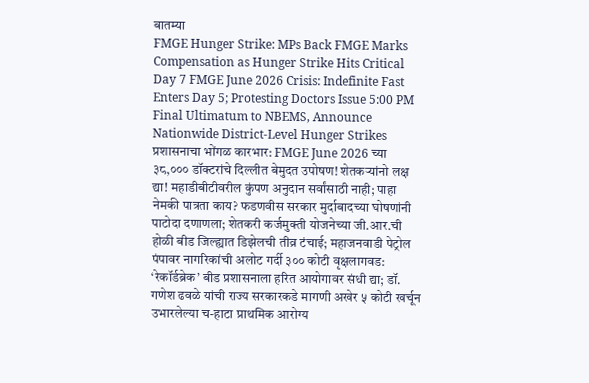बातम्या
FMGE Hunger Strike: MPs Back FMGE Marks Compensation as Hunger Strike Hits Critical Day 7 FMGE June 2026 Crisis: Indefinite Fast Enters Day 5; Protesting Doctors Issue 5:00 PM Final Ultimatum to NBEMS, Announce Nationwide District-Level Hunger Strikes प्रशासनाचा भोंगळ कारभार: FMGE June 2026 च्या ३८,००० डॉक्टरांचे दिल्लीत बेमुदत उपोषण! शेतकऱ्यांनो लक्ष द्या! महाडीबीटीवरील कुंपण अनुदान सर्वांसाठी नाही; पाहा नेमकी पात्रता काय? फडणवीस सरकार मुर्दाबादच्या घोषणांनी पाटोदा दणाणला; शेतकरी कर्जमुक्ती योजनेच्या जी.आर.ची होळी बीड जिल्ह्यात डिझेलची तीव्र टंचाई; महाजनवाडी पेट्रोल पंपावर नागरिकांची अलोट गर्दी ३०० कोटी वृक्षलागवड: ‘रेकॉर्डब्रेक’ बीड प्रशासनाला हरित आयोगावर संधी द्या; डॉ. गणेश ढवळे यांची राज्य सरकारकडे मागणी अखेर ५ कोटी खर्चून उभारलेल्या च-हाटा प्राथमिक आरोग्य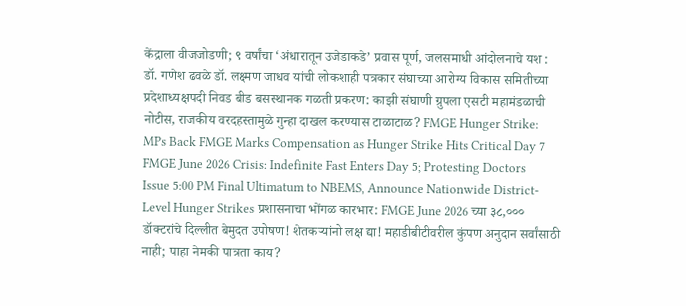केंद्राला वीजजोडणी; ९ वर्षांचा ‘अंधारातून उजेडाकडे’ प्रवास पूर्ण, जलसमाधी आंदोलनाचे यश : डॉ. गणेश ढवळे डॉ. लक्ष्मण जाधव यांची लोकशाही पत्रकार संघाच्या आरोग्य विकास समितीच्या प्रदेशाध्यक्षपदी निवड बीड बसस्थानक गळती प्रकरण: काझी संघाणी ग्रुपला एसटी महामंडळाची नोटीस, राजकीय वरदहस्तामुळे गुन्हा दाखल करण्यास टाळाटाळ? FMGE Hunger Strike: MPs Back FMGE Marks Compensation as Hunger Strike Hits Critical Day 7 FMGE June 2026 Crisis: Indefinite Fast Enters Day 5; Protesting Doctors Issue 5:00 PM Final Ultimatum to NBEMS, Announce Nationwide District-Level Hunger Strikes प्रशासनाचा भोंगळ कारभार: FMGE June 2026 च्या ३८,००० डॉक्टरांचे दिल्लीत बेमुदत उपोषण! शेतकऱ्यांनो लक्ष द्या! महाडीबीटीवरील कुंपण अनुदान सर्वांसाठी नाही; पाहा नेमकी पात्रता काय?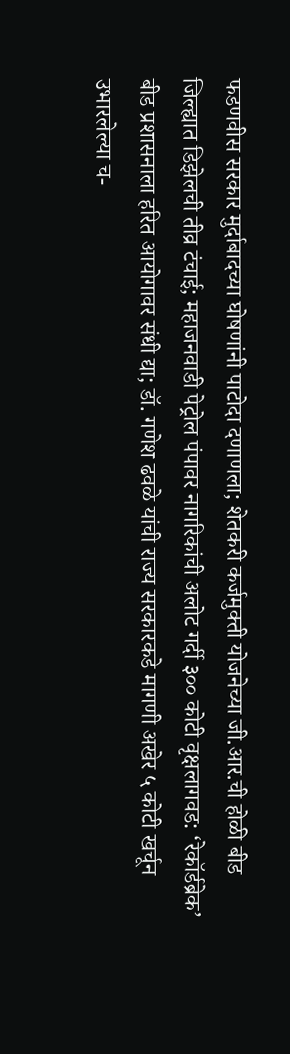फडणवीस सरकार मुर्दाबादच्या घोषणांनी पाटोदा दणाणला; शेतकरी कर्जमुक्ती योजनेच्या जी.आर.ची होळी बीड जिल्ह्यात डिझेलची तीव्र टंचाई; महाजनवाडी पेट्रोल पंपावर नागरिकांची अलोट गर्दी ३०० कोटी वृक्षलागवड: ‘रेकॉर्डब्रेक’ बीड प्रशासनाला हरित आयोगावर संधी द्या; डॉ. गणेश ढवळे यांची राज्य सरकारकडे मागणी अखेर ५ कोटी खर्चून उभारलेल्या च-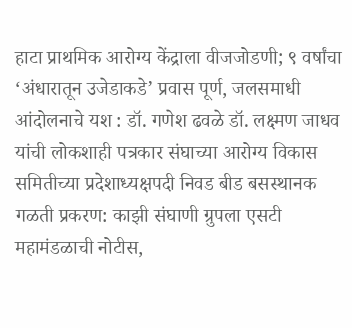हाटा प्राथमिक आरोग्य केंद्राला वीजजोडणी; ९ वर्षांचा ‘अंधारातून उजेडाकडे’ प्रवास पूर्ण, जलसमाधी आंदोलनाचे यश : डॉ. गणेश ढवळे डॉ. लक्ष्मण जाधव यांची लोकशाही पत्रकार संघाच्या आरोग्य विकास समितीच्या प्रदेशाध्यक्षपदी निवड बीड बसस्थानक गळती प्रकरण: काझी संघाणी ग्रुपला एसटी महामंडळाची नोटीस,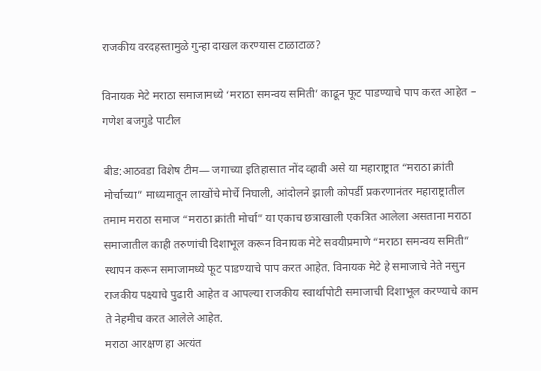राजकीय वरदहस्तामुळे गुन्हा दाखल करण्यास टाळाटाळ?

विनायक मेटे मराठा समाजामध्ये ‘मराठा समन्वय समिती’ काढून फूट पाडण्याचे पाप करत आहेत – गणेश बजगुडे पाटील

बीड:आठवडा विशेष टीम― जगाच्या इतिहासात नोंद व्हावी असे या महाराष्ट्रात “मराठा क्रांती मोर्चाच्या” माध्यमातून लाखोंचे मोर्चे निघाली, आंदोलने झाली कोपर्डी प्रकरणानंतर महाराष्ट्रातील तमाम मराठा समाज “मराठा क्रांती मोर्चा” या एकाच छत्राखाली एकत्रित आलेला असताना मराठा समाजातील काही तरुणांची दिशाभूल करून विनायक मेटे सवयीप्रमाणे “मराठा समन्वय समिती” स्थापन करून समाजामध्ये फूट पाडण्याचे पाप करत आहेत. विनायक मेटे हे समाजाचे नेते नसुन राजकीय पक्ष्याचे पुढारी आहेत व आपल्या राजकीय स्वार्थापोटी समाजाची दिशाभूल करण्याचे काम ते नेहमीच करत आलेले आहेत.
मराठा आरक्षण हा अत्यंत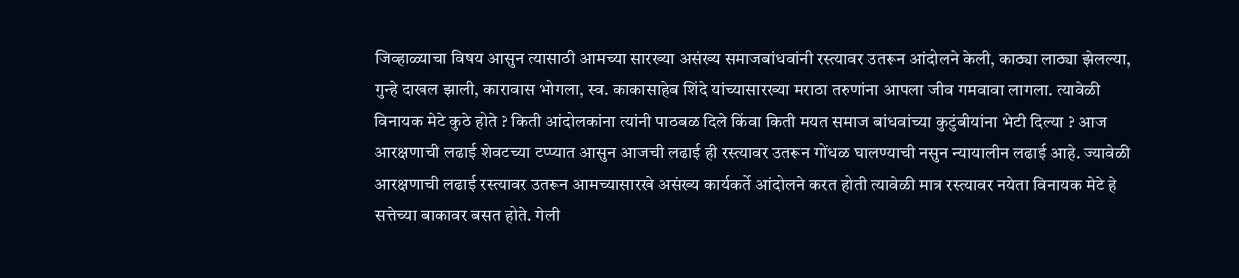जिव्हाळ्याचा विषय आसुन त्यासाठी आमच्या सारख्या असंख्य समाजबांधवांनी रस्त्यावर उतरून आंदोलने केली, काठ्या लाठ्या झेलल्या, गुन्हे दाखल झाली, कारावास भोगला, स्व. काकासाहेब शिंदे यांच्यासारख्या मराठा तरुणांना आपला जीव गमवावा लागला. त्यावेळी विनायक मेटे कुठे होते ? किती आंदोलकांना त्यांनी पाठबळ दिले किंवा किती मयत समाज बांधवांच्या कुटुंबीयांना भेटी दिल्या ? आज आरक्षणाची लढाई शेवटच्या टप्प्यात आसुन आजची लढाई ही रस्त्यावर उतरून गोंधळ घालण्याची नसुन न्यायालीन लढाई आहे. ज्यावेळी आरक्षणाची लढाई रस्त्यावर उतरून आमच्यासारखे असंख्य कार्यकर्ते आंदोलने करत होती त्यावेळी मात्र रस्त्यावर नयेता विनायक मेटे हे सत्तेच्या बाकावर बसत होते. गेली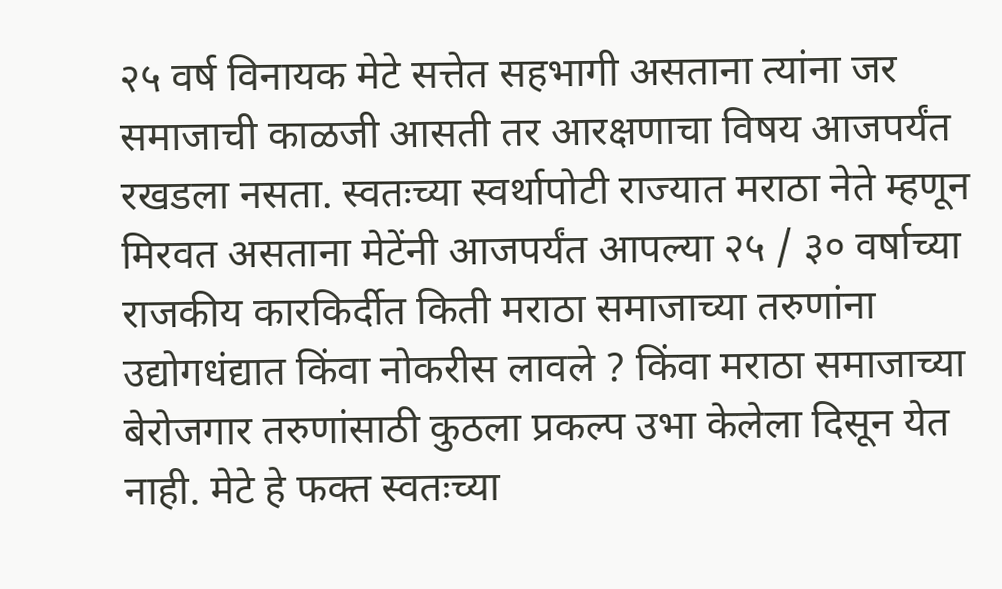२५ वर्ष विनायक मेटे सत्तेत सहभागी असताना त्यांना जर समाजाची काळजी आसती तर आरक्षणाचा विषय आजपर्यंत रखडला नसता. स्वतःच्या स्वर्थापोटी राज्यात मराठा नेते म्हणून मिरवत असताना मेटेंनी आजपर्यंत आपल्या २५ / ३० वर्षाच्या राजकीय कारकिर्दीत किती मराठा समाजाच्या तरुणांना उद्योगधंद्यात किंवा नोकरीस लावले ? किंवा मराठा समाजाच्या बेरोजगार तरुणांसाठी कुठला प्रकल्प उभा केलेला दिसून येत नाही. मेटे हे फक्त स्वतःच्या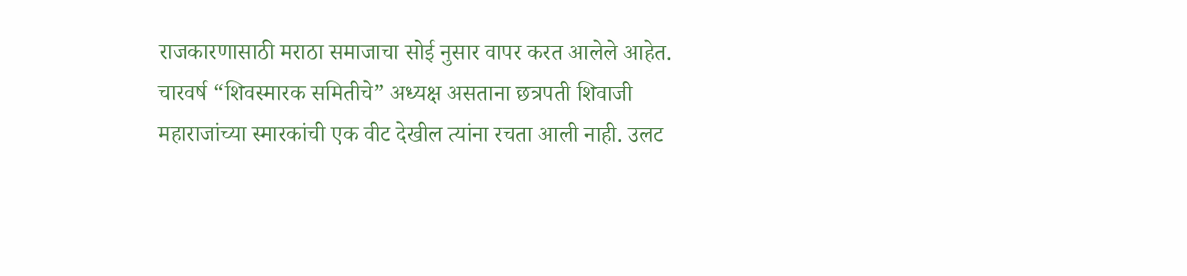राजकारणासाठी मराठा समाजाचा सोई नुसार वापर करत आलेले आहेत. चारवर्ष “शिवस्मारक समितीचे” अध्यक्ष असताना छत्रपती शिवाजी महाराजांच्या स्मारकांची एक वीट देखील त्यांना रचता आली नाही. उलट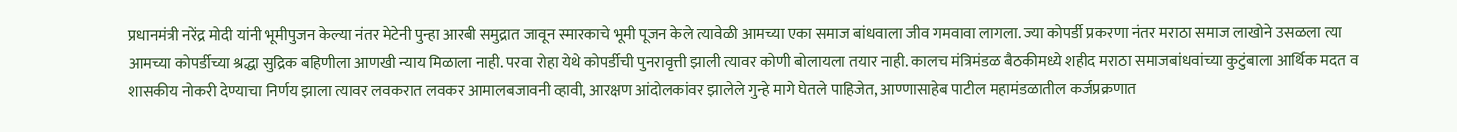प्रधानमंत्री नरेंद्र मोदी यांनी भूमीपुजन केल्या नंतर मेटेनी पुन्हा आरबी समुद्रात जावून स्मारकाचे भूमी पूजन केले त्यावेळी आमच्या एका समाज बांधवाला जीव गमवावा लागला. ज्या कोपर्डी प्रकरणा नंतर मराठा समाज लाखोने उसळला त्या आमच्या कोपर्डीच्या श्रद्धा सुद्रिक बहिणीला आणखी न्याय मिळाला नाही. परवा रोहा येथे कोपर्डीची पुनरावृत्ती झाली त्यावर कोणी बोलायला तयार नाही. कालच मंत्रिमंडळ बैठकीमध्ये शहीद मराठा समाजबांधवांच्या कुटुंबाला आर्थिक मदत व शासकीय नोकरी देण्याचा निर्णय झाला त्यावर लवकरात लवकर आमालबजावनी व्हावी, आरक्षण आंदोलकांवर झालेले गुन्हे मागे घेतले पाहिजेत, आण्णासाहेब पाटील महामंडळातील कर्जप्रक्रणात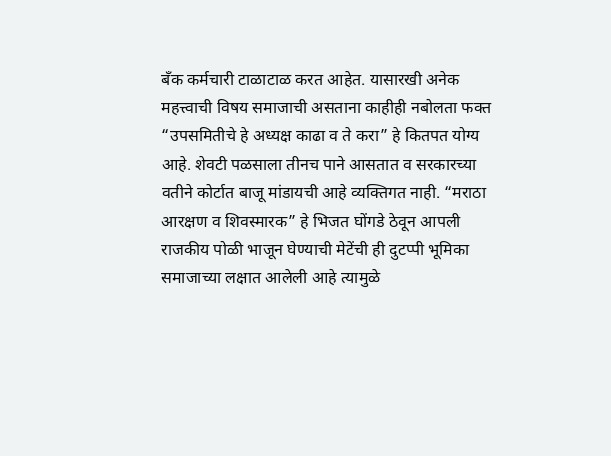बँक कर्मचारी टाळाटाळ करत आहेत. यासारखी अनेक महत्त्वाची विषय समाजाची असताना काहीही नबोलता फक्त “उपसमितीचे हे अध्यक्ष काढा व ते करा” हे कितपत योग्य आहे. शेवटी पळसाला तीनच पाने आसतात व सरकारच्या वतीने कोर्टात बाजू मांडायची आहे व्यक्तिगत नाही. “मराठा आरक्षण व शिवस्मारक” हे भिजत घोंगडे ठेवून आपली राजकीय पोळी भाजून घेण्याची मेटेंची ही दुटप्पी भूमिका समाजाच्या लक्षात आलेली आहे त्यामुळे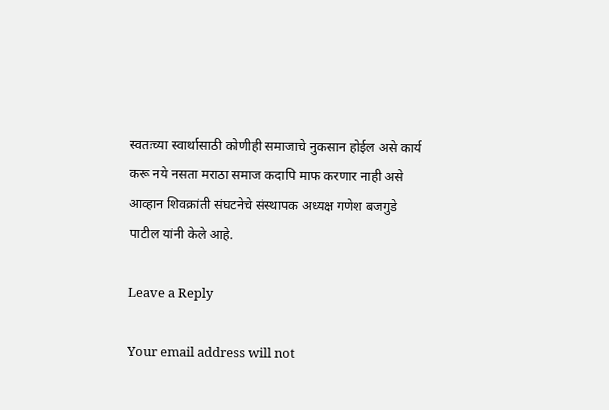स्वतःच्या स्वार्थासाठी कोणीही समाजाचे नुकसान होईल असे कार्य करू नये नसता मराठा समाज कदापि माफ करणार नाही असे आव्हान शिवक्रांती संघटनेचे संस्थापक अध्यक्ष गणेश बजगुडे पाटील यांनी केले आहे.

Leave a Reply

Your email address will not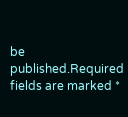be published.Required fields are marked *